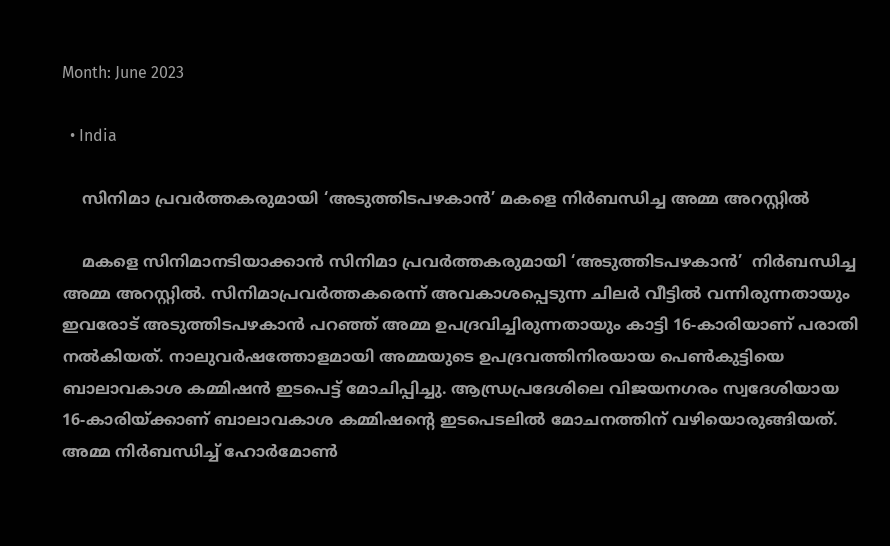Month: June 2023

  • India

    സിനിമാ പ്രവർത്തകരുമായി ‘അടുത്തിടപഴകാൻ’ മകളെ നിര്‍ബന്ധിച്ച അമ്മ അറസ്റ്റിൽ

    മകളെ സിനിമാനടിയാക്കാൻ സിനിമാ പ്രവർത്തകരുമായി ‘അടുത്തിടപഴകാൻ’  നിര്‍ബന്ധിച്ച അമ്മ അറസ്റ്റിൽ. സിനിമാപ്രവര്‍ത്തകരെന്ന് അവകാശപ്പെടുന്ന ചിലര്‍ വീട്ടില്‍ വന്നിരുന്നതായും ഇവരോട് അടുത്തിടപഴകാൻ പറഞ്ഞ് അമ്മ ഉപദ്രവിച്ചിരുന്നതായും കാട്ടി 16-കാരിയാണ് പരാതി നൽകിയത്. നാലുവര്‍ഷത്തോളമായി അമ്മയുടെ ഉപദ്രവത്തിനിരയായ പെണ്‍കുട്ടിയെ ബാലാവകാശ കമ്മിഷൻ ഇടപെട്ട് മോചിപ്പിച്ചു. ആന്ധ്രപ്രദേശിലെ വിജയനഗരം സ്വദേശിയായ 16-കാരിയ്ക്കാണ് ബാലാവകാശ കമ്മിഷന്റെ ഇടപെടലില്‍ മോചനത്തിന് വഴിയൊരുങ്ങിയത്. അമ്മ നിര്‍ബന്ധിച്ച്‌ ഹോര്‍മോണ്‍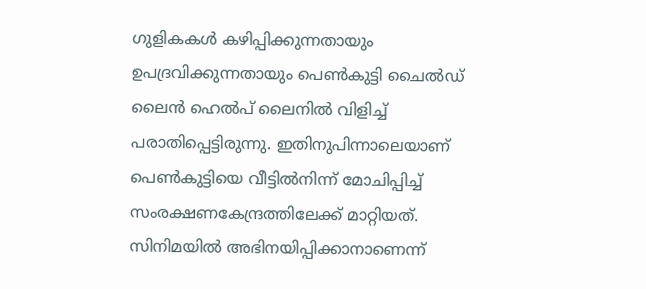ഗുളികകള്‍ കഴിപ്പിക്കുന്നതായും ഉപദ്രവിക്കുന്നതായും പെണ്‍കുട്ടി ചൈല്‍ഡ് ലൈൻ ഹെല്‍പ് ലൈനില്‍ വിളിച്ച്‌ പരാതിപ്പെട്ടിരുന്നു. ഇതിനുപിന്നാലെയാണ് പെണ്‍കുട്ടിയെ വീട്ടില്‍നിന്ന് മോചിപ്പിച്ച്‌ സംരക്ഷണകേന്ദ്രത്തിലേക്ക് മാറ്റിയത്.   സിനിമയില്‍ അഭിനയിപ്പിക്കാനാണെന്ന്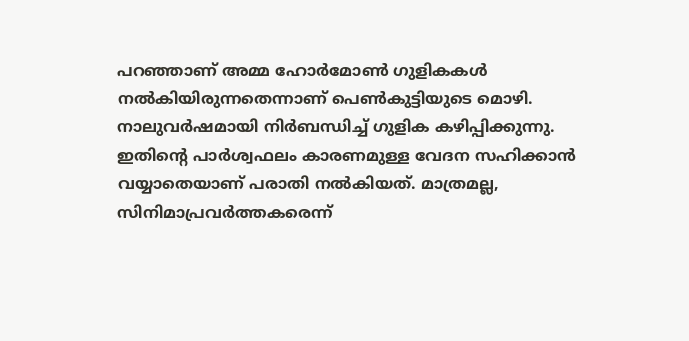പറഞ്ഞാണ് അമ്മ ഹോര്‍മോണ്‍ ഗുളികകള്‍ നല്‍കിയിരുന്നതെന്നാണ് പെണ്‍കുട്ടിയുടെ മൊഴി. നാലുവര്‍ഷമായി നിര്‍ബന്ധിച്ച്‌ ഗുളിക കഴിപ്പിക്കുന്നു. ഇതിന്റെ പാര്‍ശ്വഫലം കാരണമുള്ള വേദന സഹിക്കാൻ വയ്യാതെയാണ് പരാതി നല്‍കിയത്. മാത്രമല്ല, സിനിമാപ്രവര്‍ത്തകരെന്ന്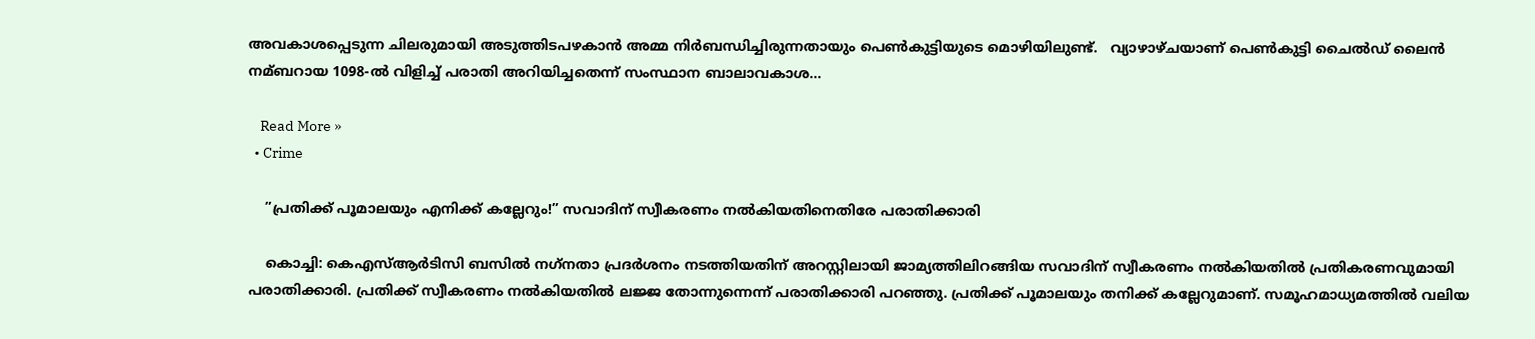അവകാശപ്പെടുന്ന ചിലരുമായി അടുത്തിടപഴകാൻ അമ്മ നിര്‍ബന്ധിച്ചിരുന്നതായും പെണ്‍കുട്ടിയുടെ മൊഴിയിലുണ്ട്.   വ്യാഴാഴ്ചയാണ് പെണ്‍കുട്ടി ചൈല്‍ഡ് ലൈൻ നമ്ബറായ 1098-ല്‍ വിളിച്ച്‌ പരാതി അറിയിച്ചതെന്ന് സംസ്ഥാന ബാലാവകാശ…

    Read More »
  • Crime

    ”പ്രതിക്ക് പൂമാലയും എനിക്ക് കല്ലേറും!” സവാദിന് സ്വീകരണം നല്‍കിയതിനെതിരേ പരാതിക്കാരി

    കൊച്ചി: കെഎസ്ആര്‍ടിസി ബസില്‍ നഗ്‌നതാ പ്രദര്‍ശനം നടത്തിയതിന് അറസ്റ്റിലായി ജാമ്യത്തിലിറങ്ങിയ സവാദിന് സ്വീകരണം നല്‍കിയതില്‍ പ്രതികരണവുമായി പരാതിക്കാരി. പ്രതിക്ക് സ്വീകരണം നല്‍കിയതില്‍ ലജ്ജ തോന്നുന്നെന്ന് പരാതിക്കാരി പറഞ്ഞു. പ്രതിക്ക് പൂമാലയും തനിക്ക് കല്ലേറുമാണ്. സമൂഹമാധ്യമത്തില്‍ വലിയ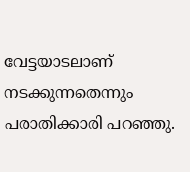വേട്ടയാടലാണ് നടക്കുന്നതെന്നും പരാതിക്കാരി പറഞ്ഞു.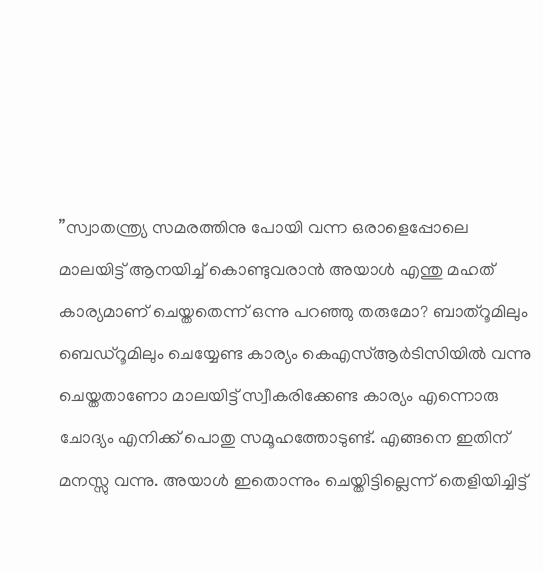”സ്വാതന്ത്ര്യ സമരത്തിനു പോയി വന്ന ഒരാളെപ്പോലെ മാലയിട്ട് ആനയിച്ച് കൊണ്ടുവരാന്‍ അയാള്‍ എന്തു മഹത് കാര്യമാണ് ചെയ്തതെന്ന് ഒന്നു പറഞ്ഞു തരുമോ? ബാത്‌റൂമിലും ബെഡ്‌റൂമിലും ചെയ്യേണ്ട കാര്യം കെഎസ്ആര്‍ടിസിയില്‍ വന്നു ചെയ്തതാണോ മാലയിട്ട് സ്വീകരിക്കേണ്ട കാര്യം എന്നൊരു ചോദ്യം എനിക്ക് പൊതു സമൂഹത്തോടുണ്ട്. എങ്ങനെ ഇതിന് മനസ്സു വന്നു. അയാള്‍ ഇതൊന്നും ചെയ്തിട്ടില്ലെന്ന് തെളിയിച്ചിട്ട്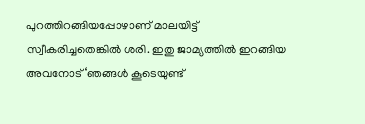പുറത്തിറങ്ങിയപ്പോഴാണ് മാലയിട്ട് സ്വീകരിച്ചതെങ്കില്‍ ശരി. ഇതു ജാമ്യത്തില്‍ ഇറങ്ങിയ അവനോട് ‘ഞങ്ങള്‍ കൂടെയുണ്ട്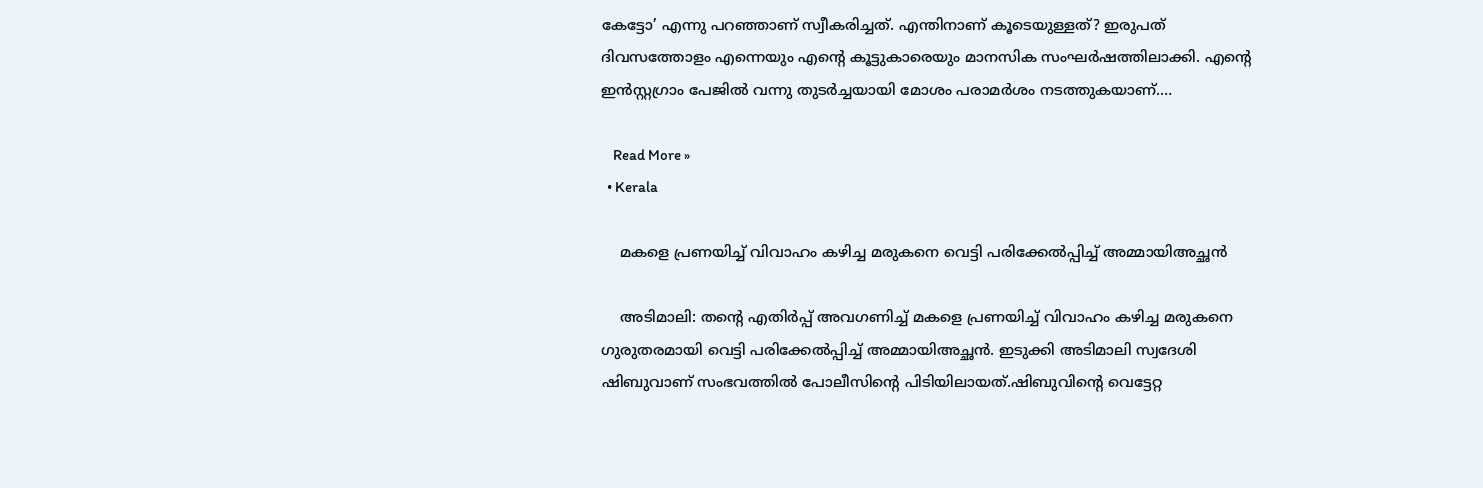കേട്ടോ’ എന്നു പറഞ്ഞാണ് സ്വീകരിച്ചത്. എന്തിനാണ് കൂടെയുള്ളത്? ഇരുപത് ദിവസത്തോളം എന്നെയും എന്റെ കൂട്ടുകാരെയും മാനസിക സംഘര്‍ഷത്തിലാക്കി. എന്റെ ഇന്‍സ്റ്റഗ്രാം പേജില്‍ വന്നു തുടര്‍ച്ചയായി മോശം പരാമര്‍ശം നടത്തുകയാണ്.…

    Read More »
  • Kerala

    മകളെ പ്രണയിച്ച്‌ വിവാഹം കഴിച്ച മരുകനെ വെട്ടി പരിക്കേല്‍പ്പിച്ച്‌ അമ്മായിഅച്ഛൻ

    അടിമാലി: തന്റെ എതിര്‍പ്പ് അവഗണിച്ച്‌ മകളെ പ്രണയിച്ച്‌ വിവാഹം കഴിച്ച മരുകനെ ഗുരുതരമായി വെട്ടി പരിക്കേല്‍പ്പിച്ച്‌ അമ്മായിഅച്ഛൻ. ഇടുക്കി അടിമാലി സ്വദേശി ഷിബുവാണ് സംഭവത്തിൽ പോലീസിന്റെ പിടിയിലായത്.ഷിബുവിന്‍റെ വെട്ടേറ്റ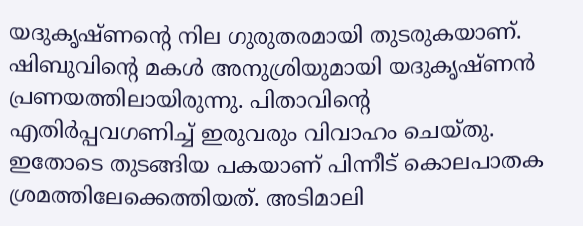യദുകൃഷ്ണന്‍റെ നില ഗുരുതരമായി തുടരുകയാണ്.   ഷിബുവിന്‍റെ മകള്‍ അനുശ്രിയുമായി യദുകൃഷ്ണന്‍ പ്രണയത്തിലായിരുന്നു. പിതാവിന്‍റെ എതിര്‍പ്പവഗണിച്ച്‌ ഇരുവരും വിവാഹം ചെയ്തു. ഇതോടെ തുടങ്ങിയ പകയാണ് പിന്നീട് കൊലപാതക ശ്രമത്തിലേക്കെത്തിയത്. അടിമാലി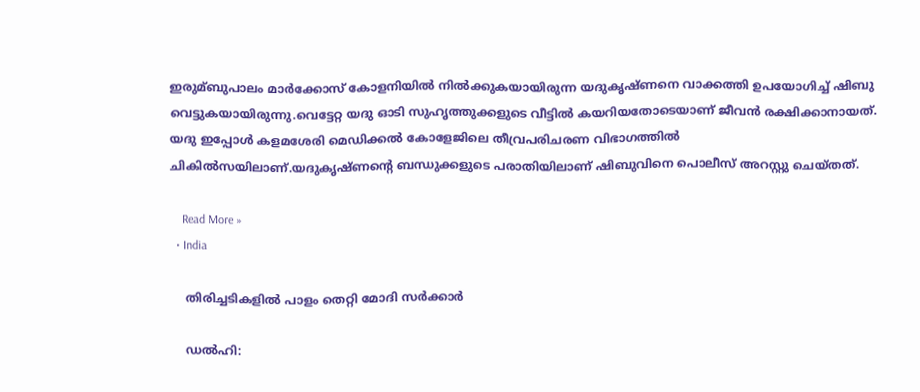ഇരുമ്ബുപാലം മാര്‍ക്കോസ് കോളനിയില്‍ നില്‍ക്കുകയായിരുന്ന യദുകൃഷ്ണനെ വാക്കത്തി ഉപയോഗിച്ച് ഷിബു‌ വെട്ടുകയായിരുന്നു.വെട്ടേറ്റ യദു ഓടി സുഹൃത്തുക്കളുടെ വീട്ടില്‍ കയറിയതോടെയാണ് ജീവൻ രക്ഷിക്കാനായത്.   യദു ‍ഇപ്പോൾ കളമശേരി മെഡിക്കല്‍ കോളേജിലെ തീവ്രപരിചരണ വിഭാഗത്തില്‍ ചികില്‍സയിലാണ്.യദുകൃഷ്ണന്‍റെ ബന്ധുക്കളുടെ പരാതിയിലാണ് ഷിബുവിനെ പൊലീസ് അറസ്റ്റു ചെയ്തത്.

    Read More »
  • India

    തിരിച്ചടികളിൽ പാളം തെറ്റി മോദി സർക്കാർ

    ഡല്‍ഹി: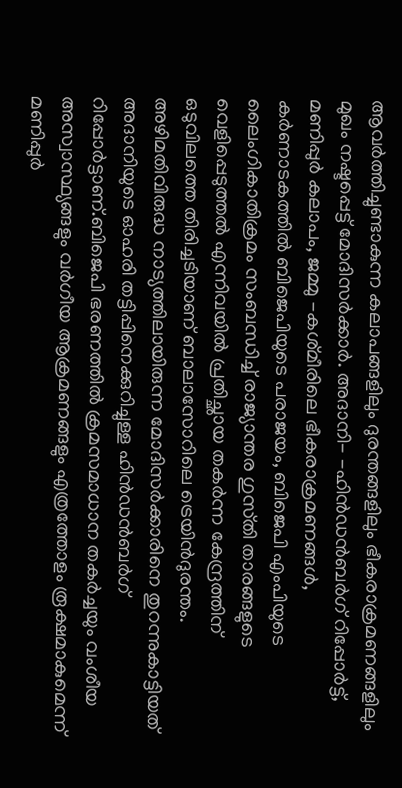ആവര്‍ത്തിച്ചുണ്ടാകുന്ന കലാപങ്ങളിലും ദുരന്തങ്ങളിലും ഭീകരാക്രമണങ്ങളിലും മുഖം നഷ്ടപ്പെട്ട്‌ മോദിസര്‍ക്കാര്‍. അദാനി- -ഹിൻഡൻബര്‍ഗ്‌ റിപ്പോര്‍ട്ട്‌, മണിപ്പുര്‍ കലാപം, ജമ്മു -കശ്‌മീരിലെ ഭീകരാക്രമണങ്ങള്‍, കര്‍ണാടകത്തില്‍ ബിജെപിയുടെ പരാജയം, ബിജെപി എംപിയുടെ ലൈംഗികാതിക്രമം സംബന്ധിച്ച്‌ രാജ്യാന്തര ഗുസ്‌തി താരങ്ങളുടെ വെളിപ്പെടുത്തല്‍ എന്നിവയില്‍ പ്രതിച്ഛായ തകര്‍ന്ന കേന്ദ്രത്തിന്‌ ഒടുവിലത്തെ തിരിച്ചടിയാണ്‌ ബാലാസോറിലെ ട്രെയിൻദുരന്തം. അഴിമതിവിരുദ്ധ നാട്യത്തിലായിരുന്ന മോദിസര്‍ക്കാരിനെ തുറന്നുകാട്ടിയത്‌ അദാനിയുടെ ഓഹരി തട്ടിപ്പിനെക്കുറിച്ചുള്ള ഹിൻഡൻബര്‍ഗ്‌ റിപ്പോര്‍ട്ടാണ്‌.ബിജെപി ഭരണത്തില്‍ ക്രമസമാധാന തകര്‍ച്ചയും വംശീയ അസ്വാസ്ഥ്യങ്ങളും വര്‍ഗീയ ആക്രമണങ്ങളും എത്രത്തോളം രൂക്ഷമാകുമെന്ന്‌ മണിപ്പുര്‍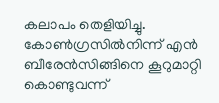കലാപം തെളിയിച്ചു. കോണ്‍ഗ്രസില്‍നിന്ന്‌ എൻ ബീരേൻസിങ്ങിനെ കൂറുമാറ്റി കൊണ്ടുവന്ന്‌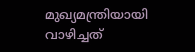മുഖ്യമന്ത്രിയായി വാഴിച്ചത്‌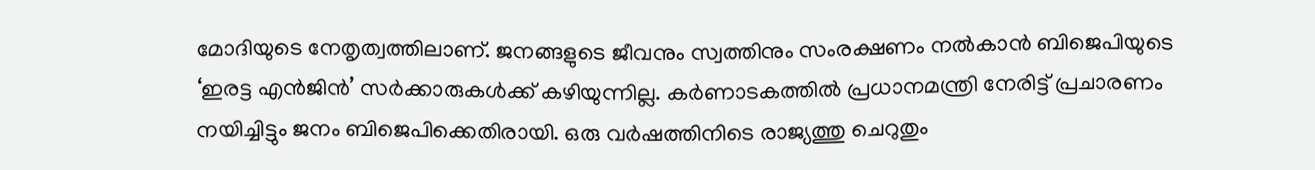മോദിയുടെ നേതൃത്വത്തിലാണ്‌. ജനങ്ങളുടെ ജീവനും സ്വത്തിനും സംരക്ഷണം നല്‍കാൻ ബിജെപിയുടെ ‘ഇരട്ട എൻജിൻ’ സര്‍ക്കാരുകള്‍ക്ക്‌ കഴിയുന്നില്ല. കര്‍ണാടകത്തില്‍ പ്രധാനമന്ത്രി നേരിട്ട്‌ പ്രചാരണം നയിച്ചിട്ടും ജനം ബിജെപിക്കെതിരായി. ഒരു വര്‍ഷത്തിനിടെ രാജ്യത്തു ചെറുതും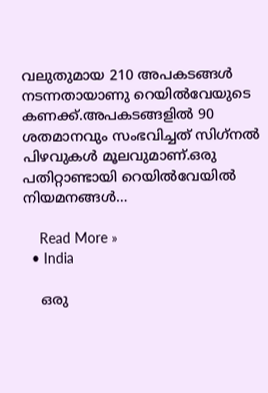വലുതുമായ 210 അപകടങ്ങള്‍ നടന്നതായാണു റെയില്‍വേയുടെ കണക്ക്.അപകടങ്ങളില്‍ 90 ശതമാനവും സംഭവിച്ചത് സിഗ്‌നല്‍ പിഴവുകൾ മൂലവുമാണ്.ഒരു പതിറ്റാണ്ടായി റെയില്‍വേയില്‍ നിയമനങ്ങള്‍…

    Read More »
  • India

    ഒരു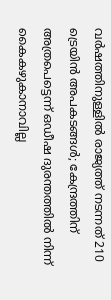വർഷത്തിനുള്ളിൽ രാജ്യത്ത് നടന്നത് 210 ട്രെയിൻ അപകടങ്ങൾ; കേന്ദ്രത്തിന് അത്രപെട്ടെന്ന് ഒഡീഷ ദുരന്തത്തിൽ നിന്ന് കൈകഴുകാനാവില്ല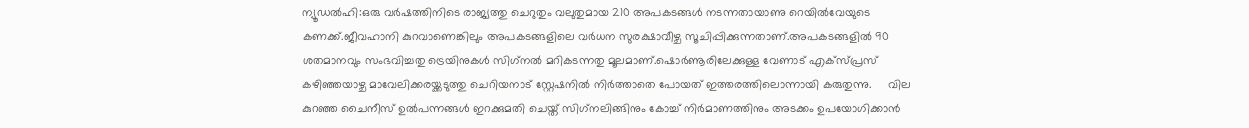ന്യൂഡൽഹി:ഒരു വര്‍ഷത്തിനിടെ രാജ്യത്തു ചെറുതും വലുതുമായ 210 അപകടങ്ങള്‍ നടന്നതായാണു റെയില്‍വേയുടെ കണക്ക്.ജീവഹാനി കുറവാണെങ്കിലും അപകടങ്ങളിലെ വര്‍ധന സുരക്ഷാവീഴ്ച സൂചിപ്പിക്കുന്നതാണ്.അപകടങ്ങളില്‍ 90 ശതമാനവും സംഭവിച്ചതു ട്രെയിനുകള്‍ സിഗ്‌നല്‍ മറികടന്നതു മൂലമാണ്.ഷൊര്‍ണൂരിലേക്കുള്ള വേണാട് എക്‌സ്പ്രസ് കഴിഞ്ഞയാഴ്ച മാവേലിക്കരയ്ക്കടുത്തു ചെറിയനാട് സ്റ്റേഷനില്‍ നിര്‍ത്താതെ പോയത് ഇത്തരത്തിലൊന്നായി കരുതുന്നു.     വില കുറഞ്ഞ ചൈനീസ് ഉല്‍പന്നങ്ങള്‍ ഇറക്കുമതി ചെയ്ത് സിഗ്‌നലിങ്ങിനും കോച്ച്‌ നിര്‍മാണത്തിനും അടക്കം ഉപയോഗിക്കാന്‍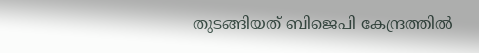തുടങ്ങിയത് ബിജെപി കേന്ദ്രത്തിൽ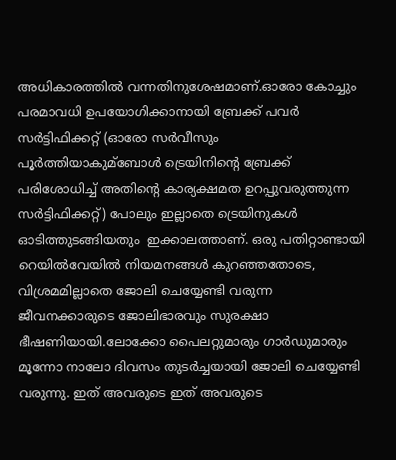അധികാരത്തിൽ വന്നതിനുശേഷമാണ്.ഓരോ കോച്ചും പരമാവധി ഉപയോഗിക്കാനായി ബ്രേക്ക് പവര്‍ സര്‍ട്ടിഫിക്കറ്റ് (ഓരോ സര്‍വീസും പൂര്‍ത്തിയാകുമ്ബോള്‍ ട്രെയിനിന്റെ ബ്രേക്ക് പരിശോധിച്ച്‌ അതിന്റെ കാര്യക്ഷമത ഉറപ്പുവരുത്തുന്ന സര്‍ട്ടിഫിക്കറ്റ്) പോലും ഇല്ലാതെ ട്രെയിനുകള്‍ ഓടിത്തുടങ്ങിയതും  ഇക്കാലത്താണ്. ഒരു പതിറ്റാണ്ടായി റെയില്‍വേയില്‍ നിയമനങ്ങള്‍ കുറഞ്ഞതോടെ, വിശ്രമമില്ലാതെ ജോലി ചെയ്യേണ്ടി വരുന്ന ജീവനക്കാരുടെ ജോലിഭാരവും സുരക്ഷാ ഭീഷണിയായി.ലോക്കോ പൈലറ്റുമാരും ഗാര്‍ഡുമാരും മൂന്നോ നാലോ ദിവസം തുടര്‍ച്ചയായി ജോലി ചെയ്യേണ്ടി വരുന്നു. ഇത് അവരുടെ ഇത് അവരുടെ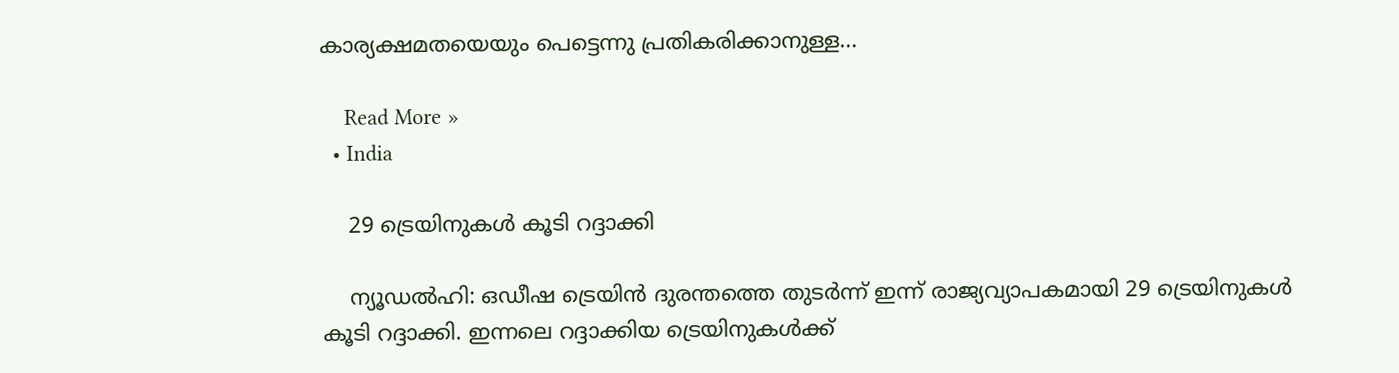കാര്യക്ഷമതയെയും പെട്ടെന്നു പ്രതികരിക്കാനുള്ള…

    Read More »
  • India

    29 ട്രെയിനുകള്‍ കൂടി റദ്ദാക്കി

    ന്യൂഡല്‍ഹി: ഒഡീഷ ട്രെയിൻ ദുരന്തത്തെ തുടര്‍ന്ന് ഇന്ന് രാജ്യവ്യാപകമായി 29 ട്രെയിനുകള്‍ കൂടി റദ്ദാക്കി. ഇന്നലെ റദ്ദാക്കിയ ട്രെയിനുകള്‍ക്ക്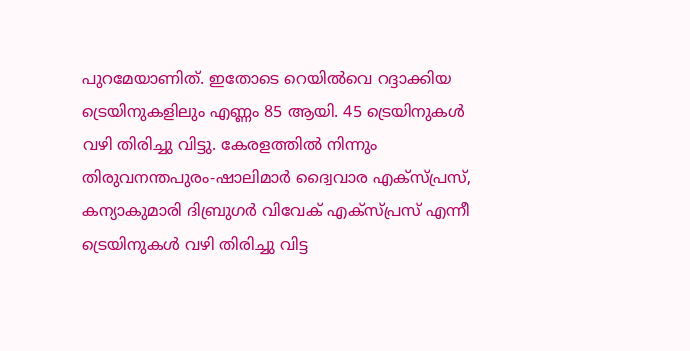പുറമേയാണിത്. ഇതോടെ റെയില്‍വെ റദ്ദാക്കിയ ട്രെയിനുകളിലും എണ്ണം 85 ആയി. 45 ട്രെയിനുകള്‍ വഴി തിരിച്ചു വിട്ടു. കേരളത്തില്‍ നിന്നും തിരുവനന്തപുരം-ഷാലിമാര്‍ ദ്വൈവാര എക്സ്പ്രസ്, കന്യാകുമാരി ദിബ്രുഗര്‍ വിവേക് എക്സ്പ്രസ് എന്നീ ട്രെയിനുകള്‍ വഴി തിരിച്ചു വിട്ട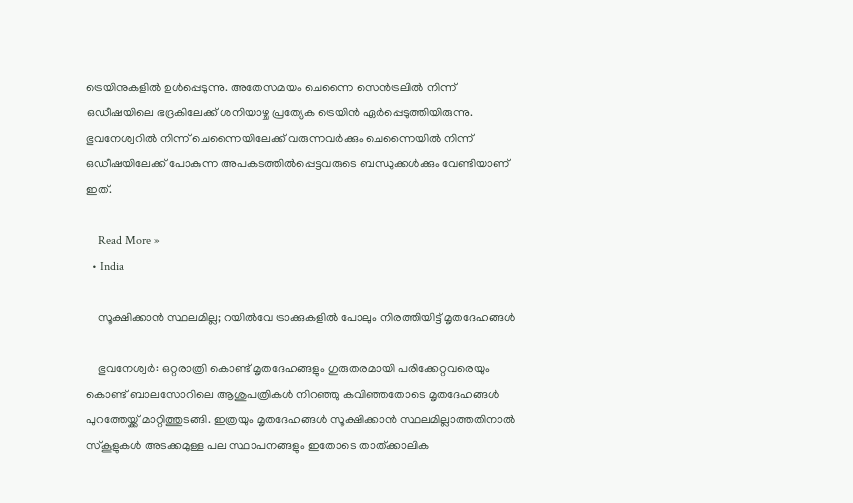ട്രെയിനുകളില്‍ ഉള്‍പ്പെടുന്നു. അതേസമയം ‌ചെന്നൈ സെൻട്രലില്‍ നിന്ന് ഒഡീഷയിലെ ഭദ്രകിലേക്ക് ശനിയാഴ്ച പ്രത്യേക ട്രെയിൻ ഏര്‍പ്പെടുത്തിയിരുന്നു. ഭുവനേശ്വറില്‍ നിന്ന് ചെന്നൈയിലേക്ക് വരുന്നവര്‍ക്കും ചെന്നൈയില്‍ നിന്ന് ഒഡീഷയിലേക്ക് പോകുന്ന അപകടത്തില്‍പ്പെട്ടവരുടെ ബന്ധുക്കള്‍ക്കും വേണ്ടിയാണ് ഇത്.

    Read More »
  • India

    സൂക്ഷിക്കാൻ സ്ഥലമില്ല; റയിൽവേ ട്രാക്കുകളിൽ പോലും നിരത്തിയിട്ട് മൃതദേഹങ്ങൾ

    ഭുവനേശ്വര്‍: ഒറ്റരാത്രി കൊണ്ട് മൃതദേഹങ്ങളും ഗുരുതരമായി പരിക്കേറ്റവരെയും കൊണ്ട് ബാലസോറിലെ ആശുപത്രികള്‍ നിറഞ്ഞു കവിഞ്ഞതോടെ മൃതദേഹങ്ങൾ പുറത്തേയ്ക്ക് മാറ്റിത്തുടങ്ങി. ഇത്രയും മൃതദേഹങ്ങൾ സൂക്ഷിക്കാൻ സ്ഥലമില്ലാത്തതിനാൽ സ്കൂളുകള്‍ അടക്കമുള്ള പല സ്ഥാപനങ്ങളും ഇതോടെ താത്ക്കാലിക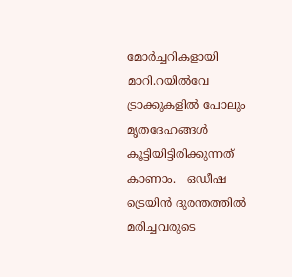മോര്‍ച്ചറികളായി മാറി.റയിൽവേ ട്രാക്കുകളിൽ പോലും മൃതദേഹങ്ങൾ കൂട്ടിയിട്ടിരിക്കുന്നത് കാണാം.   ഒഡീഷ ട്രെയിൻ ദുരന്തത്തില്‍ മരിച്ചവരുടെ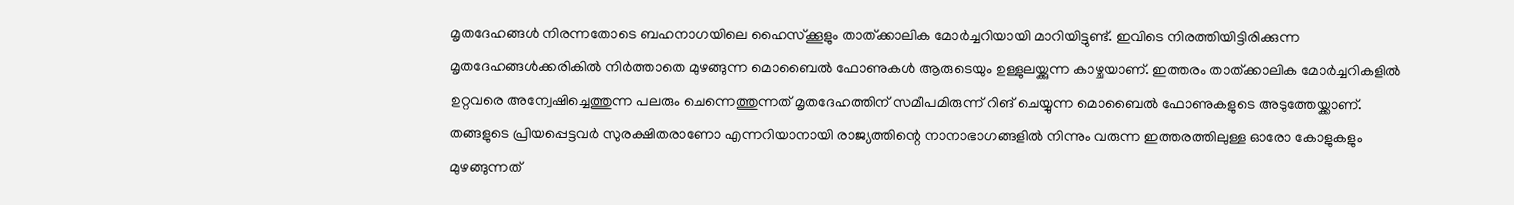മൃതദേഹങ്ങള്‍ നിരന്നതോടെ ബഹനാഗയിലെ ഹൈസ്ക്കൂളും താത്ക്കാലിക മോര്‍ച്ചറിയായി മാറിയിട്ടുണ്ട്. ഇവിടെ നിരത്തിയിട്ടിരിക്കുന്ന മൃതദേഹങ്ങള്‍ക്കരികില്‍ നിര്‍ത്താതെ മുഴങ്ങുന്ന മൊബൈല്‍ ഫോണുകള്‍ ആരുടെയും ഉള്ളുലയ്ക്കുന്ന കാഴ്ചയാണ്. ഇത്തരം താത്ക്കാലിക മോര്‍ച്ചറികളില്‍ ഉറ്റവരെ അന്വേഷിച്ചെത്തുന്ന പലരും ചെന്നെത്തുന്നത് മൃതദേഹത്തിന് സമീപമിരുന്ന് റിങ് ചെയ്യുന്ന മൊബൈല്‍ ഫോണുകളുടെ അടുത്തേയ്ക്കാണ്.   തങ്ങളുടെ പ്രിയപ്പെട്ടവര്‍ സുരക്ഷിതരാണോ എന്നറിയാനായി രാജ്യത്തിന്റെ നാനാഭാഗങ്ങളിൽ നിന്നും വരുന്ന ഇത്തരത്തിലുള്ള ഓരോ കോളുകളും മുഴങ്ങുന്നത്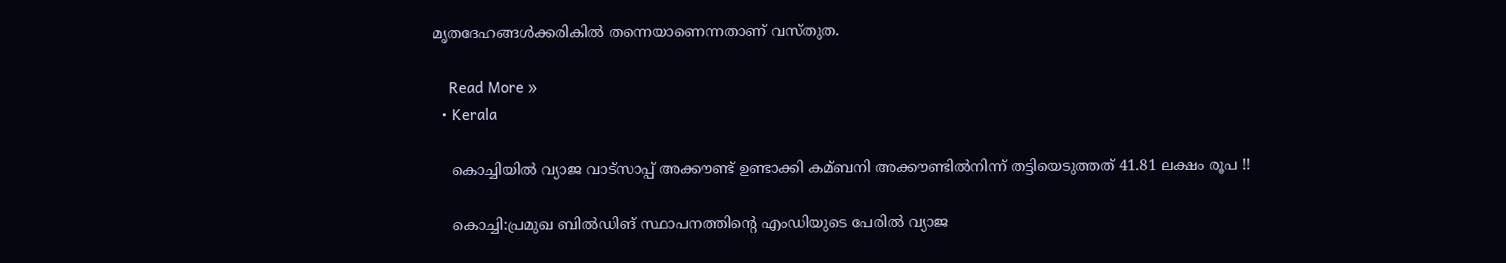മൃതദേഹങ്ങൾക്കരികിൽ തന്നെയാണെന്നതാണ് വസ്തുത.

    Read More »
  • Kerala

    കൊച്ചിയിൽ വ്യാജ വാട്സാപ്പ് അക്കൗണ്ട് ഉണ്ടാക്കി കമ്ബനി അക്കൗണ്ടില്‍നിന്ന് തട്ടിയെടുത്തത് 41.81 ലക്ഷം രൂപ !!

    കൊച്ചി:പ്രമുഖ ബില്‍ഡിങ് സ്ഥാപനത്തിന്റെ എംഡിയുടെ പേരില്‍ വ്യാജ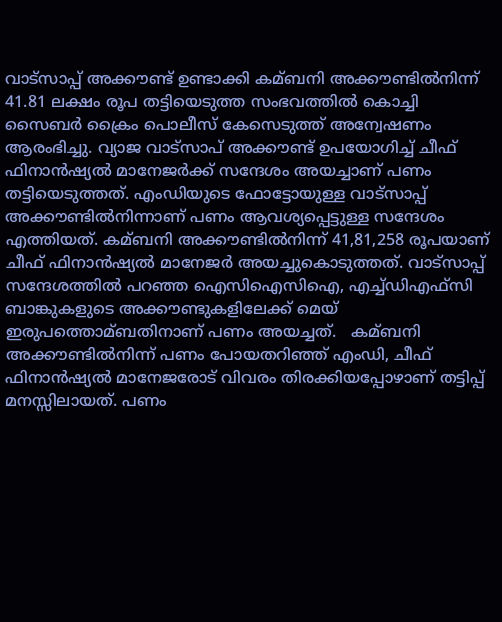വാട്സാപ്പ് അക്കൗണ്ട് ഉണ്ടാക്കി കമ്ബനി അക്കൗണ്ടില്‍നിന്ന് 41.81 ലക്ഷം രൂപ തട്ടിയെടുത്ത സംഭവത്തില്‍ കൊച്ചി സൈബര്‍ ക്രൈം പൊലീസ് കേസെടുത്ത് അന്വേഷണം ആരംഭിച്ചു. വ്യാജ വാട്സാപ് അക്കൗണ്ട് ഉപയോഗിച്ച്‌ ചീഫ് ഫിനാൻഷ്യല്‍ മാനേജര്‍ക്ക് സന്ദേശം അയച്ചാണ് പണം തട്ടിയെടുത്തത്. എംഡിയുടെ ഫോട്ടോയുള്ള വാട്സാപ്പ് അക്കൗണ്ടില്‍നിന്നാണ് പണം ആവശ്യപ്പെട്ടുള്ള സന്ദേശം എത്തിയത്. കമ്ബനി അക്കൗണ്ടില്‍നിന്ന് 41,81,258 രൂപയാണ് ചീഫ് ഫിനാൻഷ്യല്‍ മാനേജര്‍ അയച്ചുകൊടുത്തത്. വാട്സാപ്പ് സന്ദേശത്തില്‍ പറഞ്ഞ ഐസിഐസിഐ, എച്ച്‌ഡിഎഫ്സി ബാങ്കുകളുടെ അക്കൗണ്ടുകളിലേക്ക് മെയ് ഇരുപത്തൊമ്ബതിനാണ് പണം അയച്ചത്.   കമ്ബനി അക്കൗണ്ടില്‍നിന്ന് പണം പോയതറിഞ്ഞ് എംഡി, ചീഫ് ഫിനാൻഷ്യല്‍ മാനേജരോട് വിവരം തിരക്കിയപ്പോഴാണ് തട്ടിപ്പ് മനസ്സിലായത്. പണം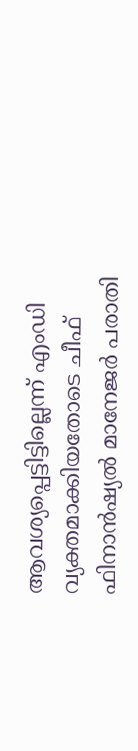ആവശ്യപ്പെട്ടിട്ടില്ലെന്ന് എംഡി വ്യക്തമാക്കിയതോടെ ചീഫ് ഫിനാൻഷ്യല്‍ മാനേജര്‍ പരാതി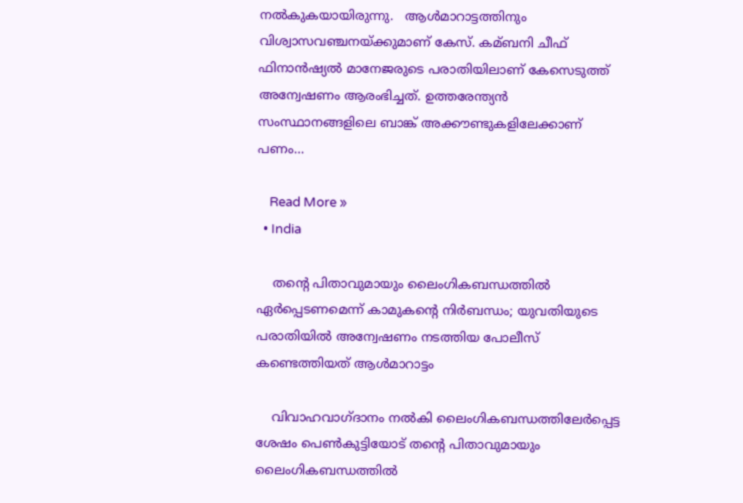നല്‍കുകയായിരുന്നു.   ആള്‍മാറാട്ടത്തിനും വിശ്വാസവഞ്ചനയ്ക്കുമാണ് കേസ്. കമ്ബനി ചീഫ് ഫിനാൻഷ്യല്‍ മാനേജരുടെ പരാതിയിലാണ് കേസെടുത്ത് അന്വേഷണം ആരംഭിച്ചത്. ഉത്തരേന്ത്യൻ സംസ്ഥാനങ്ങളിലെ ബാങ്ക് അക്കൗണ്ടുകളിലേക്കാണ് പണം…

    Read More »
  • India

    തന്റെ പിതാവുമായും ലൈംഗികബന്ധത്തില്‍ ഏര്‍പ്പെടണമെന്ന് കാമുകന്റെ നിര്‍ബന്ധം; യുവതിയുടെ പരാതിയിൽ അന്വേഷണം നടത്തിയ പോലീസ് കണ്ടെത്തിയത് ആൾമാറാട്ടം

    വിവാഹവാഗ്ദാനം നല്‍കി ലൈംഗികബന്ധത്തിലേര്‍പ്പെട്ട ശേഷം പെണ്‍കുട്ടിയോട് തന്റെ പിതാവുമായും ലൈംഗികബന്ധത്തില്‍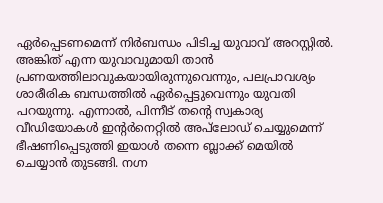ഏര്‍പ്പെടണമെന്ന് നിര്‍ബന്ധം പിടിച്ച യുവാവ് അറസ്റ്റില്‍. അങ്കിത് എന്ന യുവാവുമായി താൻ പ്രണയത്തിലാവുകയായിരുന്നുവെന്നും, പലപ്രാവശ്യം ശാരീരിക ബന്ധത്തില്‍ ഏര്‍പ്പെട്ടുവെന്നും യുവതി പറയുന്നു. എന്നാല്‍, പിന്നീട് തന്റെ സ്വകാര്യ വീഡിയോകള്‍ ഇന്റര്‍നെറ്റില്‍ അപ്‌ലോഡ് ചെയ്യുമെന്ന് ഭീഷണിപ്പെടുത്തി ഇയാള്‍ തന്നെ ബ്ലാക്ക് മെയില്‍ ചെയ്യാൻ തുടങ്ങി. നഗ്ന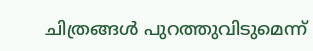ചിത്രങ്ങള്‍ പുറത്തുവിടുമെന്ന്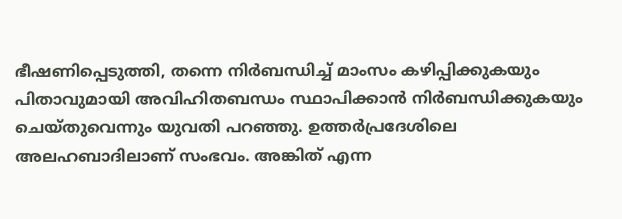ഭീഷണിപ്പെടുത്തി, തന്നെ നിര്‍ബന്ധിച്ച്‌ മാംസം കഴിപ്പിക്കുകയും  പിതാവുമായി അവിഹിതബന്ധം സ്ഥാപിക്കാൻ നിര്‍ബന്ധിക്കുകയും ചെയ്തുവെന്നും യുവതി പറഞ്ഞു. ഉത്തർപ്രദേശിലെ അലഹബാദിലാണ് സംഭവം. അങ്കിത് എന്ന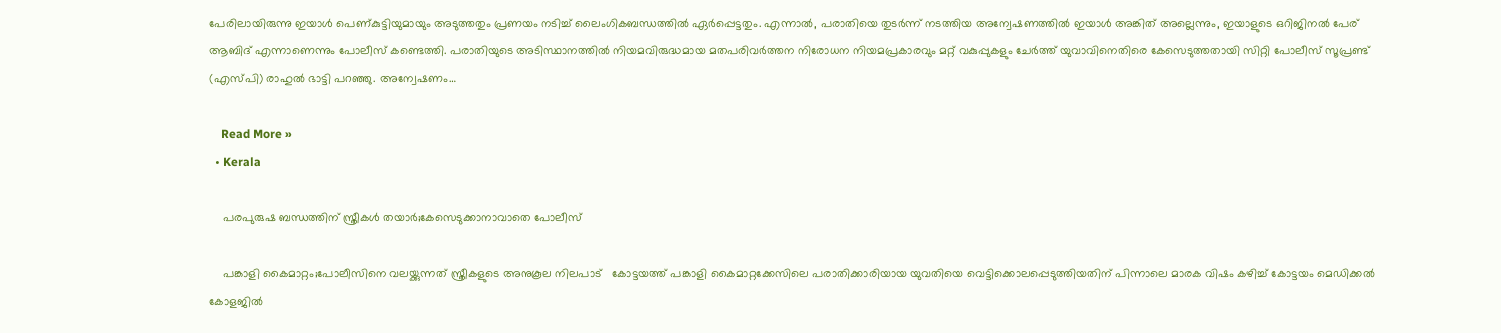പേരിലായിരുന്നു ഇയാള്‍ പെണ്കുട്ടിയുമായും അടുത്തതും പ്രണയം നടിച്ച്‌ ലൈംഗികബന്ധത്തില്‍ ഏര്‍പ്പെട്ടതും. എന്നാല്‍, പരാതിയെ തുടര്‍ന്ന് നടത്തിയ അന്വേഷണത്തില്‍ ഇയാള്‍ അങ്കിത് അല്ലെന്നും, ഇയാളുടെ ഒറിജിനല്‍ പേര് ആബിദ് എന്നാണെന്നും പോലീസ് കണ്ടെത്തി. പരാതിയുടെ അടിസ്ഥാനത്തില്‍ നിയമവിരുദ്ധമായ മതപരിവര്‍ത്തന നിരോധന നിയമപ്രകാരവും മറ്റ് വകുപ്പുകളും ചേര്‍ത്ത് യുവാവിനെതിരെ കേസെടുത്തതായി സിറ്റി പോലീസ് സൂപ്രണ്ട് (എസ്പി) രാഹുല്‍ ഭാട്ടി പറഞ്ഞു. അന്വേഷണം…

    Read More »
  • Kerala

    പരപുരുഷ ബന്ധത്തിന് സ്ത്രീകൾ തയാർ;കേസെടുക്കാനാവാതെ പോലീസ്

    പങ്കാളി കൈമാറ്റം;പോലീസിനെ വലയ്ക്കുന്നത് സ്ത്രീകളുടെ അനുകൂല നിലപാട്   കോട്ടയത്ത് പങ്കാളി കൈമാറ്റക്കേസിലെ പരാതിക്കാരിയായ യുവതിയെ വെട്ടിക്കൊലപ്പെടുത്തിയതിന് പിന്നാലെ മാരക വിഷം കഴിച്ച് കോട്ടയം മെഡിക്കല്‍ കോളജില്‍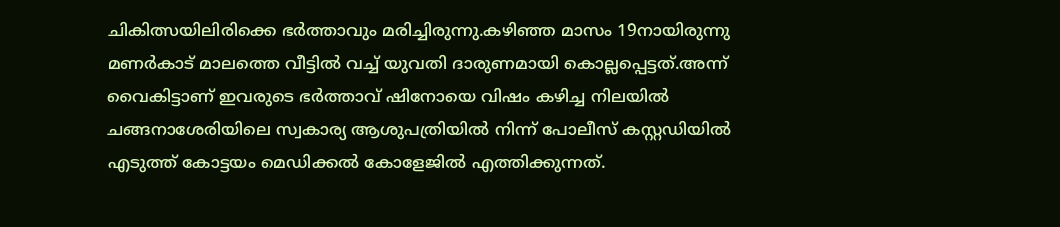ചികിത്സയിലിരിക്കെ ഭർത്താവും മരിച്ചിരുന്നു.കഴിഞ്ഞ മാസം 19നായിരുന്നു മണര്‍കാട് മാലത്തെ വീട്ടില്‍ വച്ച്‌ യുവതി ദാരുണമായി കൊല്ലപ്പെട്ടത്.അന്ന് വൈകിട്ടാണ് ഇവരുടെ ഭർത്താവ് ഷിനോയെ വിഷം കഴിച്ച നിലയില്‍ ചങ്ങനാശേരിയിലെ സ്വകാര്യ ആശുപത്രിയില്‍ നിന്ന് പോലീസ് കസ്റ്റഡിയില്‍ എടുത്ത് കോട്ടയം മെഡിക്കൽ കോളേജിൽ എത്തിക്കുന്നത്.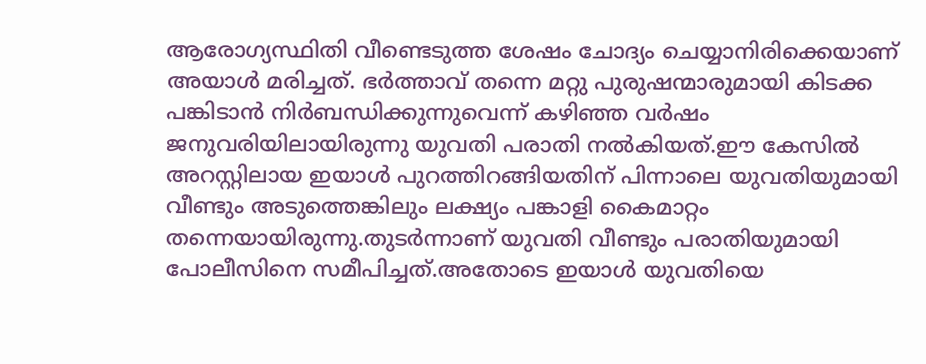ആരോഗ്യസ്ഥിതി വീണ്ടെടുത്ത ശേഷം ചോദ്യം ചെയ്യാനിരിക്കെയാണ് അയാൾ മരിച്ചത്. ഭര്‍ത്താവ് തന്നെ മറ്റു പുരുഷന്മാരുമായി കിടക്ക പങ്കിടാൻ നിര്‍ബന്ധിക്കുന്നുവെന്ന് കഴിഞ്ഞ വര്‍ഷം ജനുവരിയിലായിരുന്നു യുവതി പരാതി നല്‍കിയത്.ഈ കേസില്‍ അറസ്റ്റിലായ ഇയാള്‍ പുറത്തിറങ്ങിയതിന് പിന്നാലെ യുവതിയുമായി വീണ്ടും അടുത്തെങ്കിലും ലക്ഷ്യം പങ്കാളി കൈമാറ്റം തന്നെയായിരുന്നു.തുടർന്നാണ് യുവതി വീണ്ടും പരാതിയുമായി പോലീസിനെ സമീപിച്ചത്.അതോടെ ഇയാൾ യുവതിയെ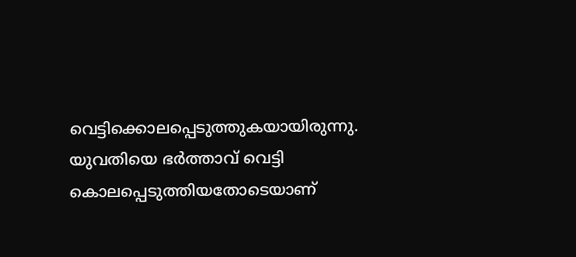വെട്ടിക്കൊലപ്പെടുത്തുകയായിരുന്നു.   യുവതിയെ ഭര്‍ത്താവ് വെട്ടി കൊലപ്പെടുത്തിയതോടെയാണ്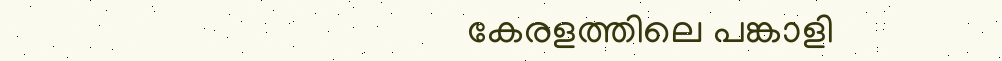കേരളത്തിലെ പങ്കാളി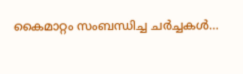കൈമാറ്റം സംബന്ധിച്ച ചര്‍ച്ചകള്‍…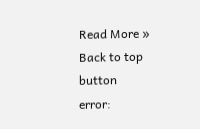Read More »
Back to top button
error: